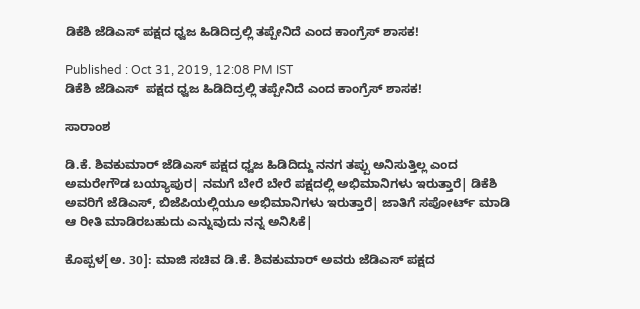ಡಿಕೆಶಿ ಜೆಡಿಎಸ್ ಪಕ್ಷದ ಧ್ವಜ ಹಿಡಿದಿದ್ರಲ್ಲಿ ತಪ್ಪೇನಿದೆ ಎಂದ ಕಾಂಗ್ರೆಸ್ ಶಾಸಕ!

Published : Oct 31, 2019, 12:08 PM IST
ಡಿಕೆಶಿ ಜೆಡಿಎಸ್  ಪಕ್ಷದ ಧ್ವಜ ಹಿಡಿದಿದ್ರಲ್ಲಿ ತಪ್ಪೇನಿದೆ ಎಂದ ಕಾಂಗ್ರೆಸ್ ಶಾಸಕ!

ಸಾರಾಂಶ

ಡಿ.ಕೆ. ಶಿವಕುಮಾರ್ ಜೆಡಿಎಸ್ ಪಕ್ಷದ ಧ್ವಜ ಹಿಡಿದಿದ್ದು ನನಗ ತಪ್ಪು ಅನಿಸುತ್ತಿಲ್ಲ ಎಂದ ಅಮರೇಗೌಡ ಬಯ್ಯಾಪುರ| ನಮಗೆ ಬೇರೆ ಬೇರೆ ಪಕ್ಷದಲ್ಲಿ ಅಭಿಮಾನಿಗಳು ಇರುತ್ತಾರೆ| ಡಿಕೆಶಿ ಅವರಿಗೆ ಜೆಡಿಎಸ್, ಬಿಜೆಪಿಯಲ್ಲಿಯೂ ಅಭಿಮಾನಿಗಳು ಇರುತ್ತಾರೆ| ಜಾತಿಗೆ ಸಪೋರ್ಟ್ ಮಾಡಿ ಆ ರೀತಿ ಮಾಡಿರಬಹುದು ಎನ್ನುವುದು ನನ್ನ ಅನಿಸಿಕೆ|

ಕೊಪ್ಪಳ[ಅ. 30]: ಮಾಜಿ ಸಚಿವ ಡಿ.ಕೆ. ಶಿವಕುಮಾರ್ ಅವರು ಜೆಡಿಎಸ್ ಪಕ್ಷದ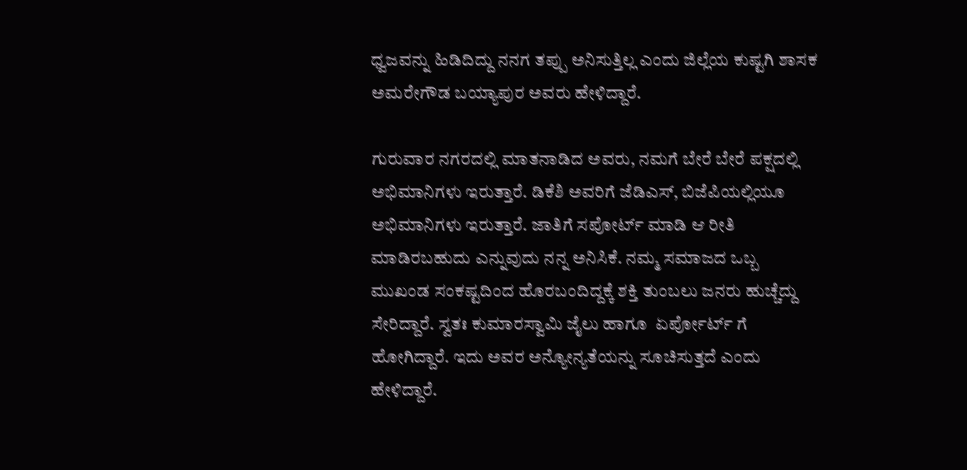ಧ್ವಜವನ್ನು ಹಿಡಿದಿದ್ದು ನನಗ ತಪ್ಪು ಅನಿಸುತ್ತಿಲ್ಲ ಎಂದು ಜಿಲ್ಲೆಯ ಕುಷ್ಟಗಿ ಶಾಸಕ ಅಮರೇಗೌಡ ಬಯ್ಯಾಪುರ ಅವರು ಹೇಳಿದ್ದಾರೆ.

ಗುರುವಾರ ನಗರದಲ್ಲಿ ಮಾತನಾಡಿದ ಅವರು, ನಮಗೆ ಬೇರೆ ಬೇರೆ ಪಕ್ಷದಲ್ಲಿ ಅಭಿಮಾನಿಗಳು ಇರುತ್ತಾರೆ. ಡಿಕೆಶಿ ಅವರಿಗೆ ಜೆಡಿಎಸ್, ಬಿಜೆಪಿಯಲ್ಲಿಯೂ ಅಭಿಮಾನಿಗಳು ಇರುತ್ತಾರೆ. ಜಾತಿಗೆ ಸಪೋರ್ಟ್ ಮಾಡಿ ಆ ರೀತಿ ಮಾಡಿರಬಹುದು ಎನ್ನುವುದು ನನ್ನ ಅನಿಸಿಕೆ. ನಮ್ಮ ಸಮಾಜದ ಒಬ್ಬ ಮುಖಂಡ ಸಂಕಷ್ಟದಿಂದ ಹೊರಬಂದಿದ್ದಕ್ಕೆ ಶಕ್ತಿ ತುಂಬಲು ಜನರು ಹುಚ್ಚೆದ್ದು ಸೇರಿದ್ದಾರೆ. ಸ್ವತಃ ಕುಮಾರಸ್ವಾಮಿ ಜೈಲು ಹಾಗೂ  ಏರ್ಪೋರ್ಟ್ ಗೆ ಹೋಗಿದ್ದಾರೆ. ಇದು ಅವರ ಅನ್ಯೋನ್ಯತೆಯನ್ನು ಸೂಚಿಸುತ್ತದೆ ಎಂದು ಹೇಳಿದ್ದಾರೆ.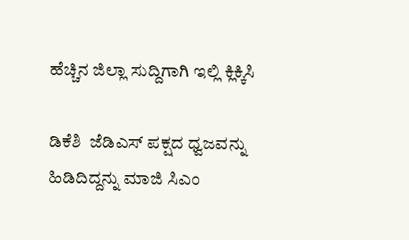ಹೆಚ್ಚಿನ ಜಿಲ್ಲಾ ಸುದ್ದಿಗಾಗಿ ಇಲ್ಲಿ ಕ್ಲಿಕ್ಕಿಸಿ

ಡಿಕೆಶಿ  ಜೆಡಿಎಸ್ ಪಕ್ಷದ ಧ್ವಜವನ್ನು ಹಿಡಿದಿದ್ದನ್ನು ಮಾಜಿ ಸಿಎಂ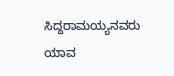ಸಿದ್ದರಾಮಯ್ಯನವರು ಯಾವ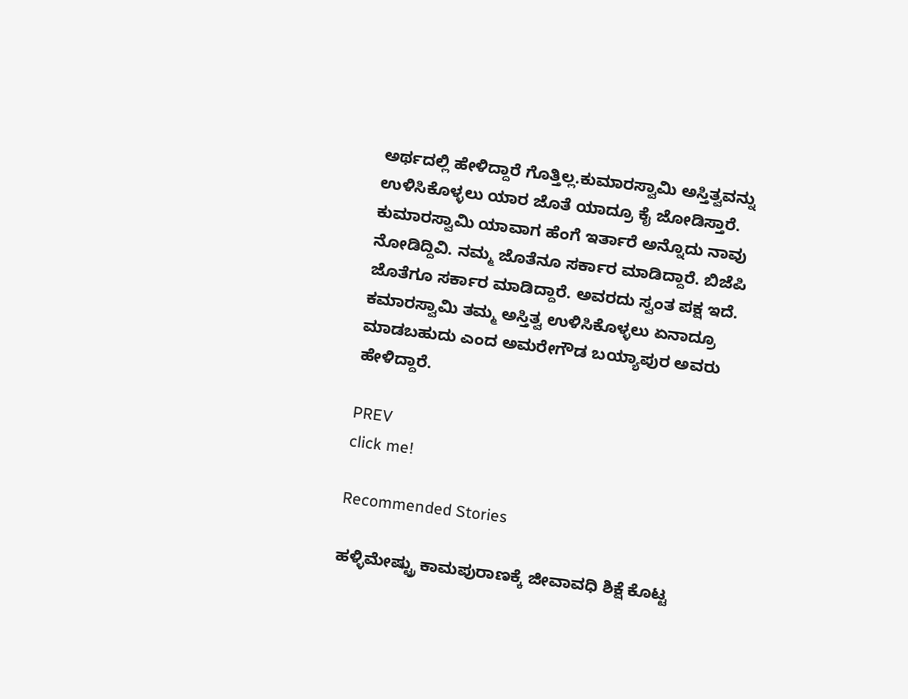ಅರ್ಥದಲ್ಲಿ ಹೇಳಿದ್ದಾರೆ ಗೊತ್ತಿಲ್ಲ.ಕುಮಾರಸ್ವಾಮಿ ಅಸ್ತಿತ್ವವನ್ನು ಉಳಿಸಿಕೊಳ್ಳಲು ಯಾರ ಜೊತೆ ಯಾದ್ರೂ ಕೈ ಜೋಡಿಸ್ತಾರೆ. ಕುಮಾರಸ್ವಾಮಿ ಯಾವಾಗ ಹೆಂಗೆ ಇರ್ತಾರೆ ಅನ್ನೊದು ನಾವು ನೋಡಿದ್ದಿವಿ. ನಮ್ಮ ಜೊತೆನೂ ಸರ್ಕಾರ ಮಾಡಿದ್ದಾರೆ. ಬಿಜೆಪಿ ಜೊತೆಗೂ ಸರ್ಕಾರ ಮಾಡಿದ್ದಾರೆ. ಅವರದು ಸ್ವಂತ ಪಕ್ಷ ಇದೆ. ಕಮಾರಸ್ವಾಮಿ ತಮ್ಮ ಅಸ್ತಿತ್ವ ಉಳಿಸಿಕೊಳ್ಳಲು ಏನಾದ್ರೂ ಮಾಡಬಹುದು ಎಂದ ಅಮರೇಗೌಡ ಬಯ್ಯಾಪುರ ಅವರು ಹೇಳಿದ್ದಾರೆ.

PREV
click me!

Recommended Stories

ಹಳ್ಳಿಮೇಷ್ಟ್ರು ಕಾಮಪುರಾಣಕ್ಕೆ ಜೀವಾವಧಿ ಶಿಕ್ಷೆ ಕೊಟ್ಟ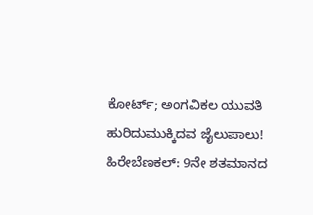ಕೋರ್ಟ್; ಅಂಗವಿಕಲ ಯುವತಿ ಹುರಿದುಮುಕ್ಕಿದವ ಜೈಲುಪಾಲು!
ಹಿರೇಬೆಣಕಲ್: 9ನೇ ಶತಮಾನದ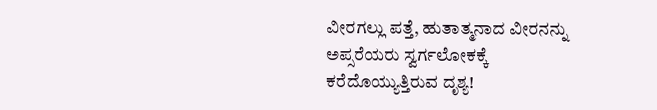ವೀರಗಲ್ಲು ಪತ್ತೆ, ಹುತಾತ್ಮನಾದ ವೀರನನ್ನು ಅಪ್ಸರೆಯರು ಸ್ವರ್ಗಲೋಕಕ್ಕೆ ಕರೆದೊಯ್ಯುತ್ತಿರುವ ದೃಶ್ಯ!